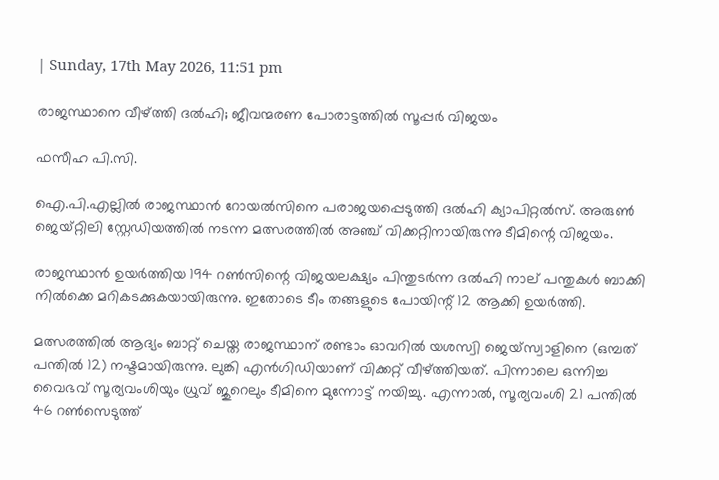| Sunday, 17th May 2026, 11:51 pm

രാജസ്ഥാനെ വീഴ്ത്തി ദൽഹി; ജീവന്മരണ പോരാട്ടത്തിൽ സൂപ്പർ വിജയം

ഫസീഹ പി.സി.

ഐ.പി.എല്ലില്‍ രാജസ്ഥാന്‍ റോയല്‍സിനെ പരാജയപ്പെടുത്തി ദല്‍ഹി ക്യാപിറ്റല്‍സ്. അരുണ്‍ ജെയ്റ്റിലി സ്റ്റേഡിയത്തില്‍ നടന്ന മത്സരത്തില്‍ അഞ്ച് വിക്കറ്റിനായിരുന്നു ടീമിന്റെ വിജയം.

രാജസ്ഥാന്‍ ഉയര്‍ത്തിയ 194 റണ്‍സിന്റെ വിജയലക്ഷ്യം പിന്തുടര്‍ന്ന ദല്‍ഹി നാല് പന്തുകള്‍ ബാക്കി നില്‍ക്കെ മറികടക്കുകയായിരുന്നു. ഇതോടെ ടീം തങ്ങളുടെ പോയിന്റ് 12 ആക്കി ഉയര്‍ത്തി.

മത്സരത്തില്‍ ആദ്യം ബാറ്റ് ചെയ്ത രാജസ്ഥാന് രണ്ടാം ഓവറില്‍ യശസ്വി ജെയ്സ്വാളിനെ (ഒമ്പത് പന്തില്‍ 12) നഷ്ടമായിരുന്നു. ലുങ്കി എന്‍ഗിഡിയാണ് വിക്കറ്റ് വീഴ്ത്തിയത്. പിന്നാലെ ഒന്നിച്ച വൈഭവ് സൂര്യവംശിയും ധ്രുവ് ജുറെലും ടീമിനെ മുന്നോട്ട് നയിച്ചു. എന്നാല്‍, സൂര്യവംശി 21 പന്തില്‍ 46 റണ്‍സെടുത്ത്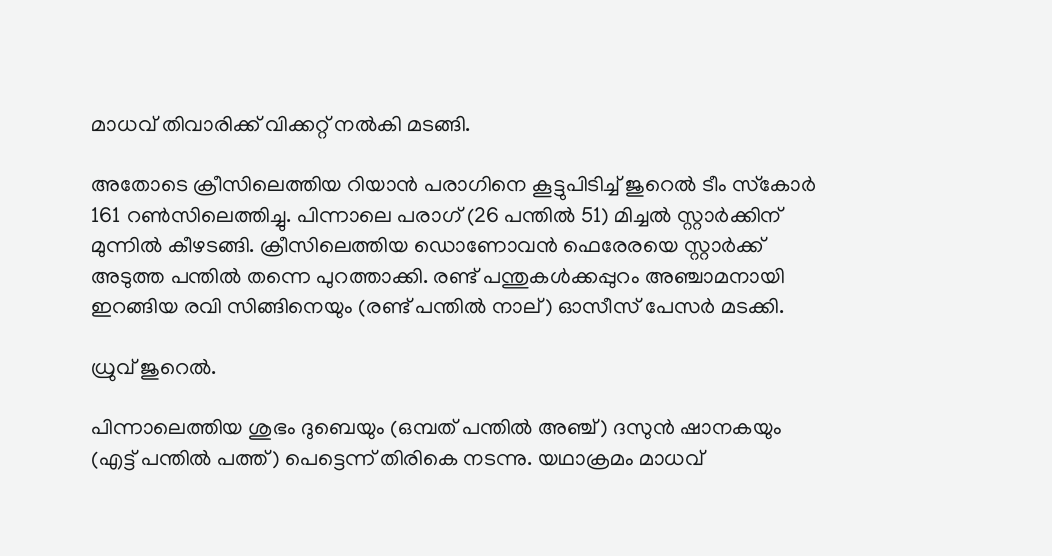മാധവ് തിവാരിക്ക് വിക്കറ്റ് നല്‍കി മടങ്ങി.

അതോടെ ക്രീസിലെത്തിയ റിയാന്‍ പരാഗിനെ കൂട്ടുപിടിച്ച് ജുറെല്‍ ടീം സ്‌കോര്‍ 161 റണ്‍സിലെത്തിച്ചു. പിന്നാലെ പരാഗ് (26 പന്തില്‍ 51) മിച്ചല്‍ സ്റ്റാര്‍ക്കിന് മുന്നില്‍ കീഴടങ്ങി. ക്രീസിലെത്തിയ ഡൊണോവന്‍ ഫെരേരയെ സ്റ്റാര്‍ക്ക് അടുത്ത പന്തില്‍ തന്നെ പുറത്താക്കി. രണ്ട് പന്തുകള്‍ക്കപ്പുറം അഞ്ചാമനായി ഇറങ്ങിയ രവി സിങ്ങിനെയും (രണ്ട് പന്തില്‍ നാല്) ഓസീസ് പേസര്‍ മടക്കി.

ധ്രുവ് ജുറെൽ.

പിന്നാലെത്തിയ ശുഭം ദുബെയും (ഒമ്പത് പന്തില്‍ അഞ്ച്) ദസുന്‍ ഷാനകയും (എട്ട് പന്തില്‍ പത്ത്) പെട്ടെന്ന് തിരികെ നടന്നു. യഥാക്രമം മാധവ്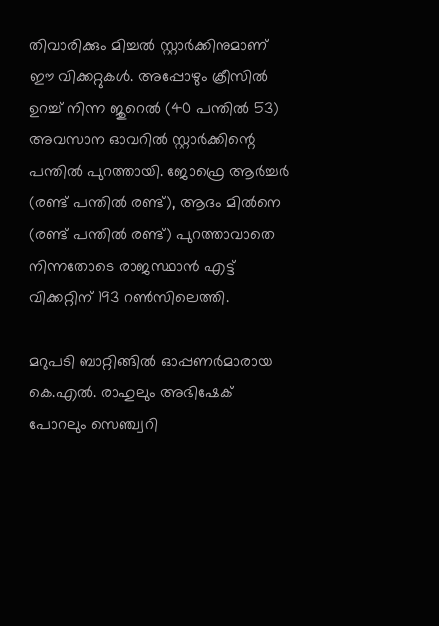തിവാരിക്കും മിച്ചല്‍ സ്റ്റാര്‍ക്കിനുമാണ് ഈ വിക്കറ്റുകള്‍. അപ്പോഴും ക്രീസില്‍ ഉറച്ച് നിന്ന ജുറെല്‍ (40 പന്തില്‍ 53) അവസാന ഓവറില്‍ സ്റ്റാര്‍ക്കിന്റെ പന്തില്‍ പുറത്തായി. ജോഫ്രെ ആര്‍ച്ചര്‍ (രണ്ട് പന്തില്‍ രണ്ട്), ആദം മില്‍നെ (രണ്ട് പന്തില്‍ രണ്ട്) പുറത്താവാതെ നിന്നതോടെ രാജസ്ഥാന്‍ എട്ട് വിക്കറ്റിന് 193 റണ്‍സിലെത്തി.

മറുപടി ബാറ്റിങ്ങില്‍ ഓപ്പണര്‍മാരായ കെ.എല്‍. രാഹുലും അഭിഷേക് പോറലും സെഞ്ച്വറി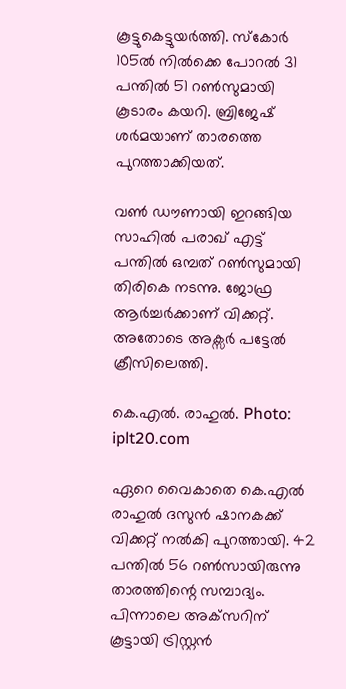കൂട്ടുകെട്ടുയര്‍ത്തി. സ്‌കോര്‍ 105ല്‍ നില്‍ക്കെ പോറല്‍ 31 പന്തില്‍ 51 റണ്‍സുമായി കൂടാരം കയറി. ബ്രിജേഷ് ശര്‍മയാണ് താരത്തെ പുറത്താക്കിയത്.

വണ്‍ ഡൗണായി ഇറങ്ങിയ സാഹില്‍ പരാഖ് എട്ട് പന്തില്‍ ഒമ്പത് റണ്‍സുമായി തിരികെ നടന്നു. ജോഫ്ര ആര്‍ച്ചര്‍ക്കാണ് വിക്കറ്റ്. അതോടെ അക്സര്‍ പട്ടേല്‍ ക്രീസിലെത്തി.

കെ.എൽ. രാഹുൽ. Photo: iplt20.com

ഏറെ വൈകാതെ കെ.എല്‍ രാഹുല്‍ ദസുന്‍ ഷാനകക്ക് വിക്കറ്റ് നല്‍കി പുറത്തായി. 42 പന്തില്‍ 56 റണ്‍സായിരുന്നു താരത്തിന്റെ സമ്പാദ്യം. പിന്നാലെ അക്‌സറിന് കൂട്ടായി ട്രിസ്റ്റന്‍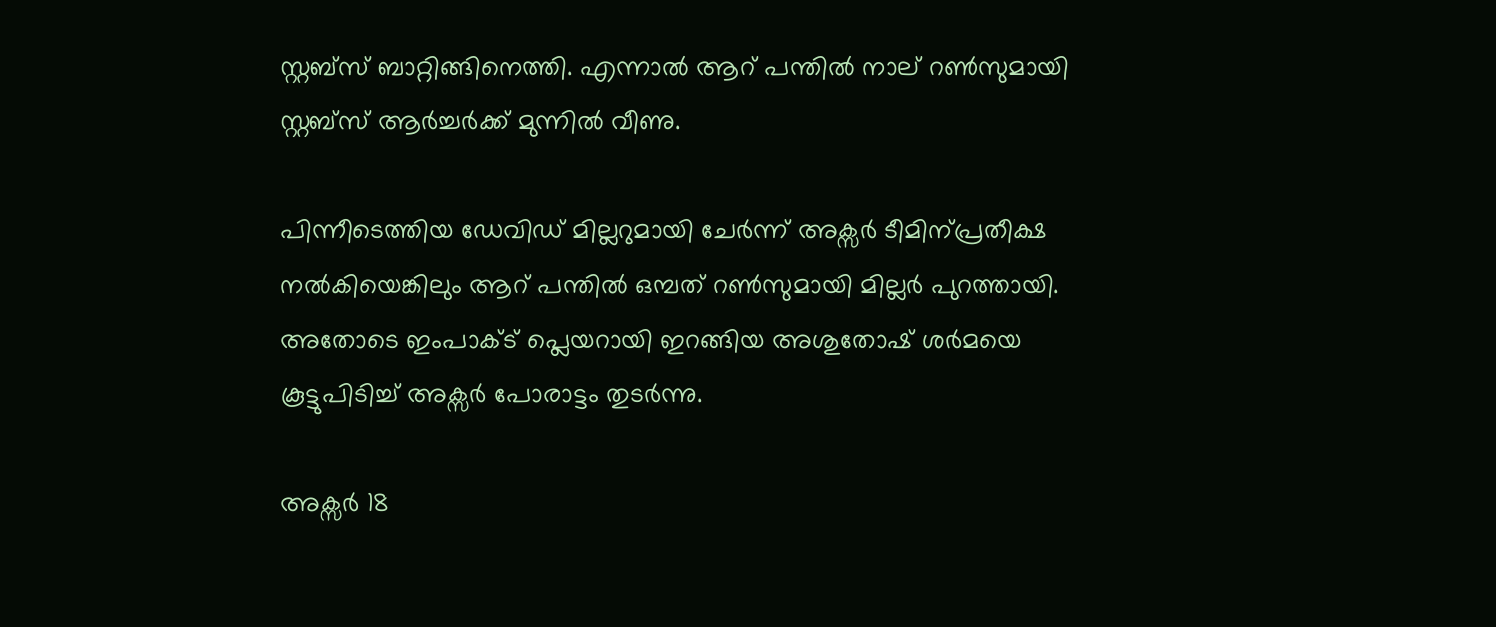സ്റ്റബ്‌സ് ബാറ്റിങ്ങിനെത്തി. എന്നാല്‍ ആറ് പന്തില്‍ നാല് റണ്‍സുമായി സ്റ്റബ്‌സ് ആര്‍ച്ചര്‍ക്ക് മുന്നില്‍ വീണു.

പിന്നീടെത്തിയ ഡേവിഡ് മില്ലറുമായി ചേര്‍ന്ന് അക്സര്‍ ടീമിന്പ്രതീക്ഷ നല്‍കിയെങ്കിലും ആറ് പന്തില്‍ ഒമ്പത് റണ്‍സുമായി മില്ലര്‍ പുറത്തായി. അതോടെ ഇംപാക്ട് പ്ലെയറായി ഇറങ്ങിയ അശുതോഷ് ശര്‍മയെ കൂട്ടുപിടിച്ച് അക്സര്‍ പോരാട്ടം തുടര്‍ന്നു.

അക്സര്‍ 18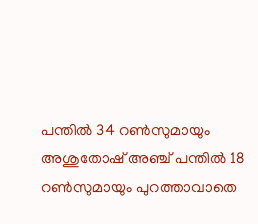പന്തില്‍ 34 റണ്‍സുമായും അശുതോഷ് അഞ്ച് പന്തില്‍ 18 റണ്‍സുമായും പുറത്താവാതെ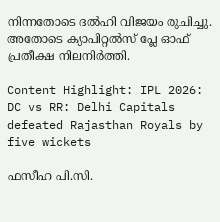നിന്നതോടെ ദല്‍ഹി വിജയം രുചിച്ചു. അതോടെ ക്യാപിറ്റല്‍സ് പ്ലേ ഓഫ് പ്രതീക്ഷ നിലനിര്‍ത്തി.

Content Highlight: IPL 2026: DC vs RR: Delhi Capitals defeated Rajasthan Royals by five wickets

ഫസീഹ പി.സി.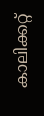കാലിക്കറ്റ്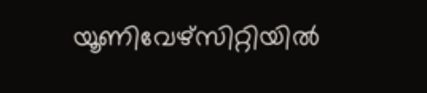യൂണിവേഴ്‌സിറ്റിയില്‍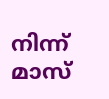നിന്ന് മാസ്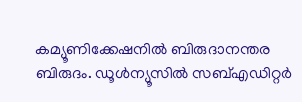കമ്യൂണിക്കേഷനില്‍ ബിരുദാനന്തര ബിരുദം. ഡൂള്‍ന്യൂസില്‍ സബ്എഡിറ്റര്‍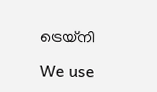ട്രെയ്‌നി

We use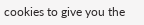cookies to give you the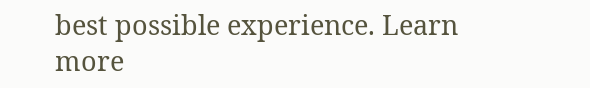best possible experience. Learn more